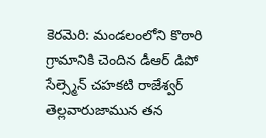కెరమెరి: మండలంలోని కొఠారి గ్రామానికి చెందిన డీఆర్ డిపో సేల్స్మెన్ చహకటి రాజేశ్వర్ తెల్లవారుజామున తన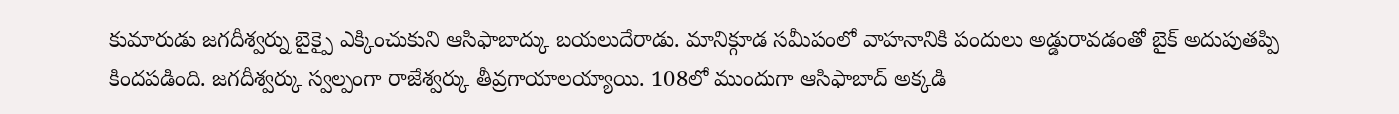కుమారుడు జగదీశ్వర్ను బైక్పై ఎక్కించుకుని ఆసిఫాబాద్కు బయలుదేరాడు. మానిక్గూడ సమీపంలో వాహనానికి పందులు అడ్డురావడంతో బైక్ అదుపుతప్పి కిందపడింది. జగదీశ్వర్కు స్వల్పంగా రాజేశ్వర్కు తీవ్రగాయాలయ్యాయి. 108లో ముందుగా ఆసిఫాబాద్ అక్కడి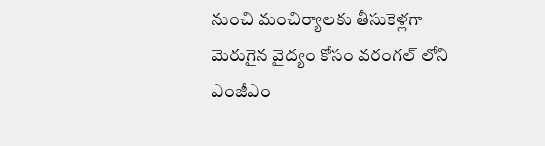నుంచి మంచిర్యాలకు తీసుకెళ్లగా మెరుగైన వైద్యం కోసం వరంగల్ లోని ఎంజీఎం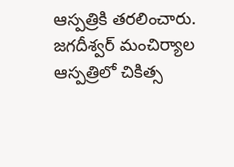ఆస్పత్రికి తరలించారు. జగదీశ్వర్ మంచిర్యాల ఆస్పత్రిలో చికిత్స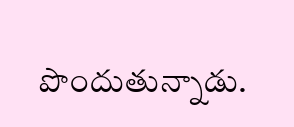పొందుతున్నాడు.